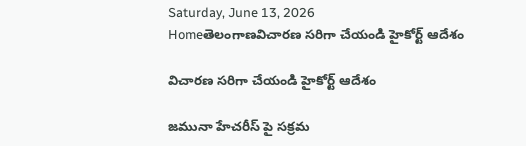Saturday, June 13, 2026
Homeతెలంగాణవిచారణ సరిగా చేయండి హైకోర్ట్ ఆదేశం

విచారణ సరిగా చేయండి హైకోర్ట్ ఆదేశం

జమునా హేచరీస్ పై సక్రమ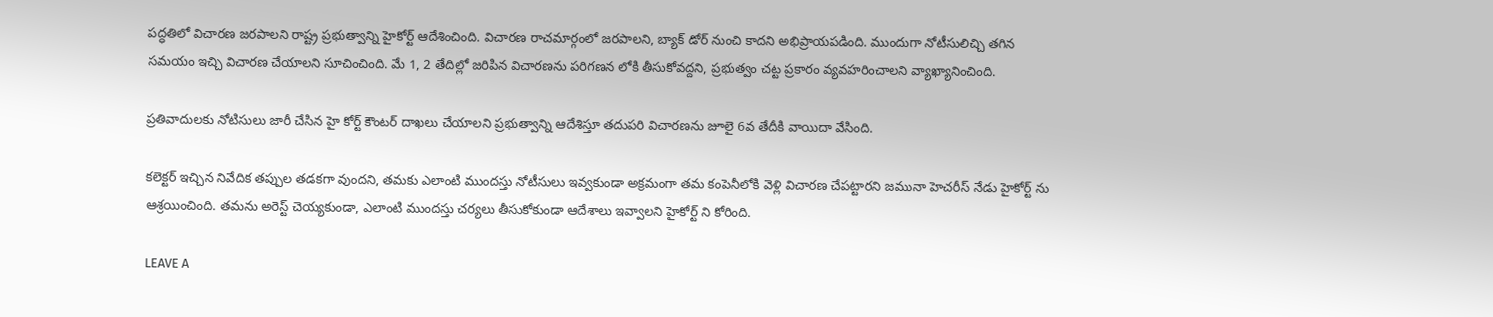పద్ధతిలో విచారణ జరపాలని రాష్ట్ర ప్రభుత్వాన్ని హైకోర్ట్ ఆదేశించింది. విచారణ రాచమార్గంలో జరపాలని, బ్యాక్ డోర్ నుంచి కాదని అభిప్రాయపడింది. ముందుగా నోటీసులిచ్చి తగిన సమయం ఇచ్చి విచారణ చేయాలని సూచించింది. మే 1, 2 తేదిల్లో జరిపిన విచారణను పరిగణన లోకి తీసుకోవద్దని, ప్రభుత్వం చట్ట ప్రకారం వ్యవహరించాలని వ్యాఖ్యానించింది.

ప్రతివాదులకు నోటిసులు జారీ చేసిన హై కోర్ట్ కౌంటర్ దాఖలు చేయాలని ప్రభుత్వాన్ని ఆదేశిస్తూ తదుపరి విచారణను జూలై 6వ తేదీకి వాయిదా వేసింది.

కలెక్టర్ ఇచ్చిన నివేదిక తప్పుల తడకగా వుందని, తమకు ఎలాంటి ముందస్తు నోటీసులు ఇవ్వకుండా అక్రమంగా తమ కంపెనీలోకి వెళ్లి విచారణ చేపట్టారని జమునా హెచరీస్ నేడు హైకోర్ట్ ను ఆశ్రయించింది. తమను అరెస్ట్ చెయ్యకుండా, ఎలాంటి ముందస్తు చర్యలు తీసుకోకుండా ఆదేశాలు ఇవ్వాలని హైకోర్ట్ ని కోరింది.

LEAVE A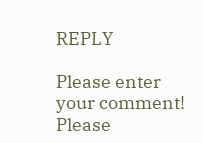REPLY

Please enter your comment!
Please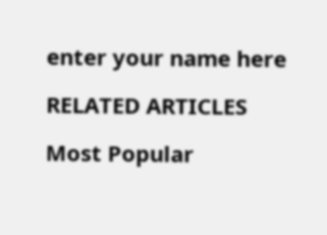enter your name here

RELATED ARTICLES

Most Popular